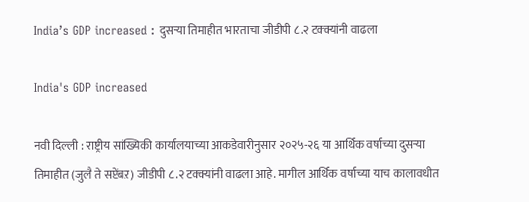India’s GDP increased : दुसऱ्या तिमाहीत भारताचा जीडीपी ८.२ टक्क्यांनी वाढला

India's GDP increased

नवी दिल्ली : राष्ट्रीय सांख्यिकी कार्यालयाच्या आकडेवारीनुसार २०२५-२६ या आर्थिक वर्षाच्या दुसऱ्या तिमाहीत (जुलै ते सप्टेंबऱ) जीडीपी ८.२ टक्क्यांनी वाढला आहे. मागील आर्थिक वर्षाच्या याच कालावधीत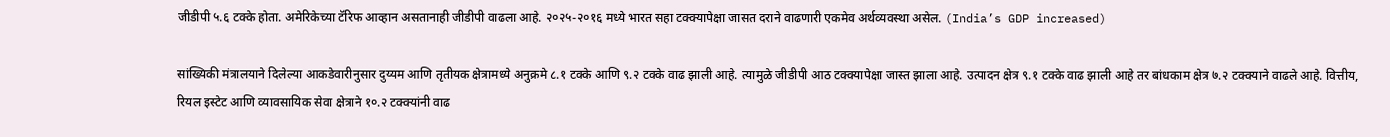जीडीपी ५.६ टक्के होता. अमेरिकेच्या टॅरिफ आव्हान असतानाही जीडीपी वाढला आहे. २०२५-२०१६ मध्ये भारत सहा टक्क्यापेक्षा जासत दराने वाढणारी एकमेव अर्थव्यवस्था असेल. (India’s GDP increased)

सांख्यिकी मंत्रालयाने दिलेल्या आकडेवारीनुसार दुय्यम आणि तृतीयक क्षेत्रामध्ये अनुक्रमे ८.१ टक्के आणि ९.२ टक्के वाढ झाली आहे. त्यामुळे जीडीपी आठ टक्क्यापेक्षा जास्त झाला आहे. उत्पादन क्षेत्र ९.१ टक्के वाढ झाली आहे तर बांधकाम क्षेत्र ७.२ टक्क्याने वाढले आहे. वित्तीय, रियल इस्टेट आणि व्यावसायिक सेवा क्षेत्राने १०.२ टक्क्यांनी वाढ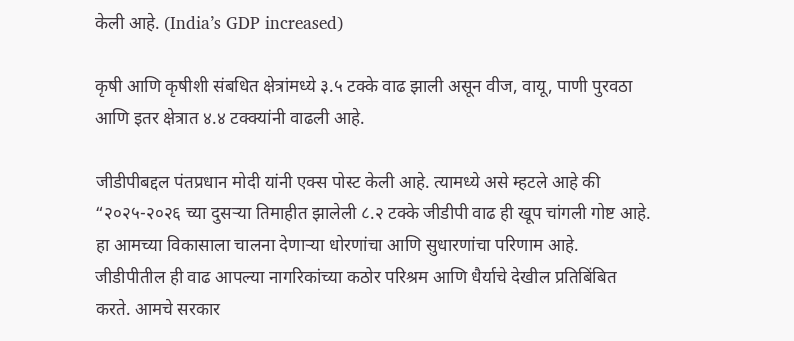केली आहे. (India’s GDP increased)

कृषी आणि कृषीशी संबधित क्षेत्रांमध्ये ३.५ टक्के वाढ झाली असून वीज, वायू, पाणी पुरवठा आणि इतर क्षेत्रात ४.४ टक्क्यांनी वाढली आहे.

जीडीपीबद्दल पंतप्रधान मोदी यांनी एक्स पोस्ट केली आहे. त्यामध्ये असे म्हटले आहे की “२०२५-२०२६ च्या दुसऱ्या तिमाहीत झालेली ८.२ टक्के जीडीपी वाढ ही खूप चांगली गोष्ट आहे. हा आमच्या विकासाला चालना देणाऱ्या धोरणांचा आणि सुधारणांचा परिणाम आहे. जीडीपीतील ही वाढ आपल्या नागरिकांच्या कठोर परिश्रम आणि धैर्याचे देखील प्रतिबिंबित करते. आमचे सरकार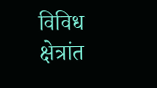विविध क्षेत्रांत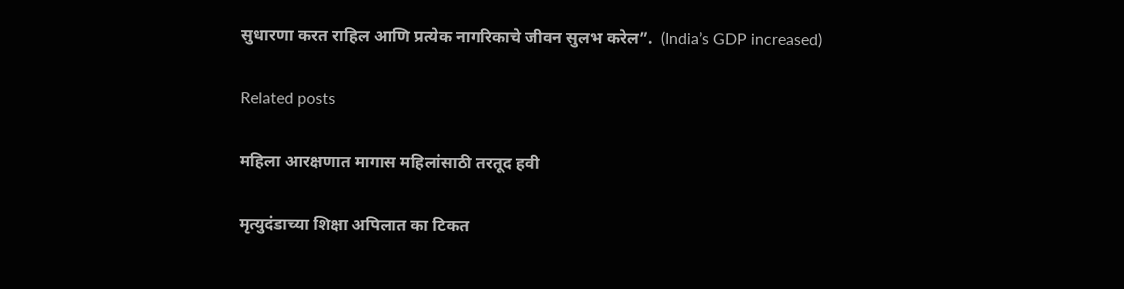सुधारणा करत राहिल आणि प्रत्येक नागरिकाचे जीवन सुलभ करेल”.  (India’s GDP increased)

Related posts

महिला आरक्षणात मागास महिलांसाठी तरतूद हवी

मृत्युदंडाच्या शिक्षा अपिलात का टिकत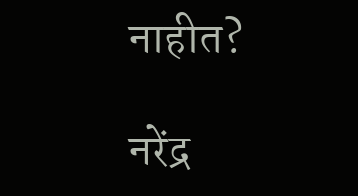नाहीत?

नरेंद्र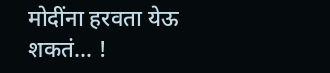मोदींना हरवता येऊ शकतं… !